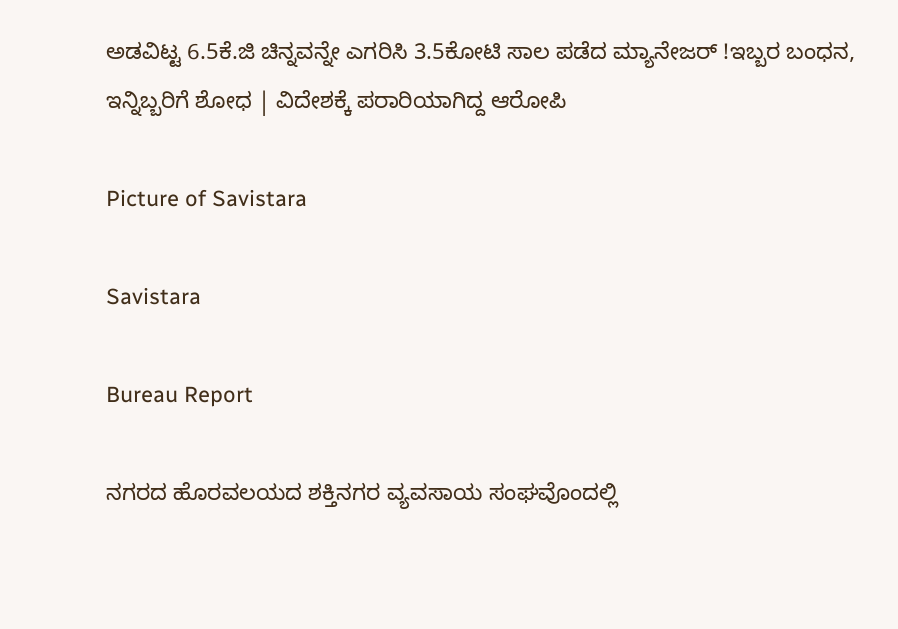ಅಡವಿಟ್ಟ 6.5ಕೆ.ಜಿ ಚಿನ್ನವನ್ನೇ ಎಗರಿಸಿ 3.5ಕೋಟಿ ಸಾಲ ಪಡೆದ ಮ್ಯಾನೇಜರ್ !ಇಬ್ಬರ ಬಂಧನ, ಇನ್ನಿಬ್ಬರಿಗೆ ಶೋಧ | ವಿದೇಶಕ್ಕೆ ಪರಾರಿಯಾಗಿದ್ದ ಆರೋಪಿ

Picture of Savistara

Savistara

Bureau Report

ನಗರದ ಹೊರವಲಯದ ಶಕ್ತಿನಗರ ವ್ಯವಸಾಯ ಸಂಘವೊಂದಲ್ಲಿ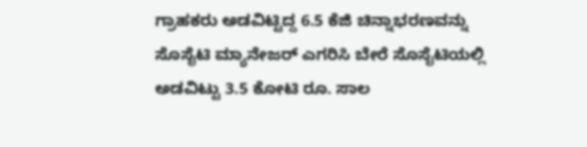ಗ್ರಾಹಕರು ಅಡವಿಟ್ಟಿದ್ದ 6.5 ಕೆಜಿ ಚಿನ್ನಾಭರಣವನ್ನು ಸೊಸೈಟಿ ಮ್ಯಾನೇಜರ್ ಎಗರಿಸಿ ಬೇರೆ ಸೊಸೈಟಿಯಲ್ಲಿ ಅಡವಿಟ್ಟು 3.5 ಕೋಟಿ ರೂ. ಸಾಲ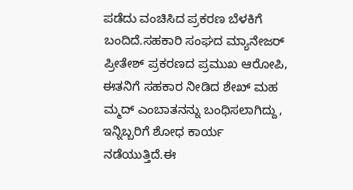ಪಡೆದು ವಂಚಿಸಿದ ಪ್ರಕರಣ ಬೆಳಕಿಗೆ ಬಂದಿದೆ.ಸಹಕಾರಿ ಸಂಘದ ಮ್ಯಾನೇಜರ್ ಪ್ರೀತೇಶ್ ಪ್ರಕರಣದ ಪ್ರಮುಖ ಆರೋಪಿ, ಈತನಿಗೆ ಸಹಕಾರ ನೀಡಿದ ಶೇಖ್ ಮಹ ಮ್ಮದ್ ಎಂಬಾತನನ್ನು ಬಂಧಿಸಲಾಗಿದ್ದು, ಇನ್ನಿಬ್ಬರಿಗೆ ಶೋಧ ಕಾರ್ಯ ನಡೆಯುತ್ತಿದೆ.ಈ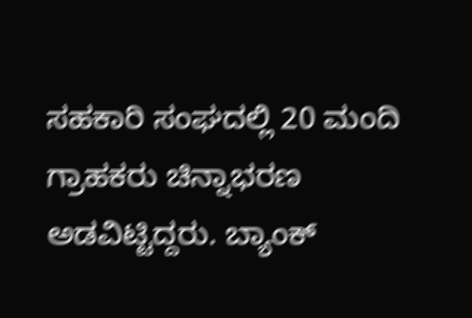ಸಹಕಾರಿ ಸಂಘದಲ್ಲಿ 20 ಮಂದಿ ಗ್ರಾಹಕರು ಚಿನ್ನಾಭರಣ ಅಡವಿಟ್ಟಿದ್ದರು. ಬ್ಯಾಂಕ್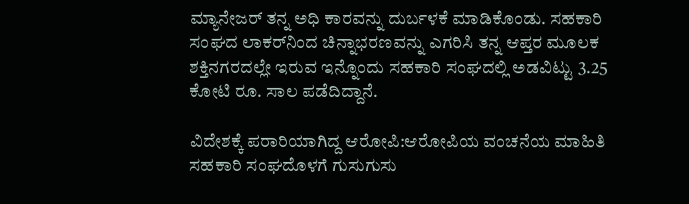ಮ್ಯಾನೇಜರ್ ತನ್ನ ಅಧಿ ಕಾರವನ್ನು ದುರ್ಬಳಕೆ ಮಾಡಿಕೊಂಡು. ಸಹಕಾರಿ ಸಂಘದ ಲಾಕರ್‌ನಿಂದ ಚಿನ್ನಾಭರಣವನ್ನು ಎಗರಿಸಿ ತನ್ನ ಆಪ್ತರ ಮೂಲಕ ಶಕ್ತಿನಗರದಲ್ಲೇ ಇರುವ ಇನ್ನೊಂದು ಸಹಕಾರಿ ಸಂಘದಲ್ಲಿ ಅಡವಿಟ್ಟು 3.25 ಕೋಟಿ ರೂ. ಸಾಲ ಪಡೆದಿದ್ದಾನೆ.

ವಿದೇಶಕ್ಕೆ ಪರಾರಿಯಾಗಿದ್ದ ಆರೋಪಿ:ಆರೋಪಿಯ ವಂಚನೆಯ ಮಾಹಿತಿ ಸಹಕಾರಿ ಸಂಘದೊಳಗೆ ಗುಸುಗುಸು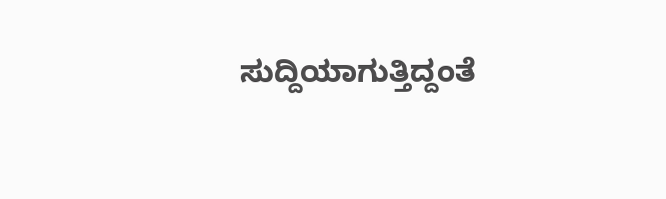ಸುದ್ದಿಯಾಗುತ್ತಿದ್ದಂತೆ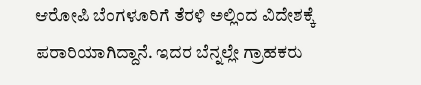ಆರೋಪಿ ಬೆಂಗಳೂರಿಗೆ ತೆರಳಿ ಅಲ್ಲಿಂದ ವಿದೇಶಕ್ಕೆ ಪರಾರಿಯಾಗಿದ್ದಾನೆ. ಇದರ ಬೆನ್ನಲ್ಲೇ ಗ್ರಾಹಕರು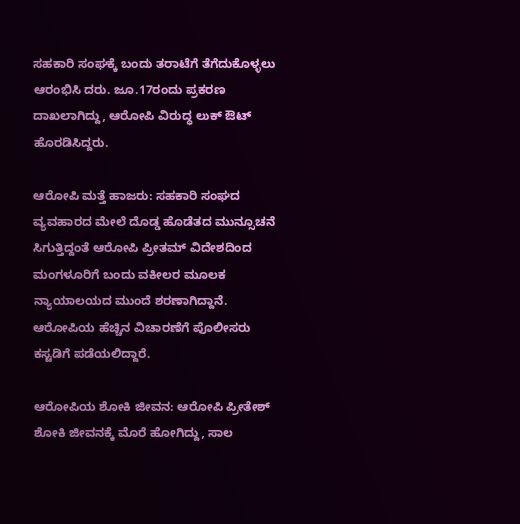ಸಹಕಾರಿ ಸಂಘಕ್ಕೆ ಬಂದು ತರಾಟೆಗೆ ತೆಗೆದುಕೊಳ್ಳಲು ಆರಂಭಿಸಿ ದರು. ಜೂ.17ರಂದು ಪ್ರಕರಣ ದಾಖಲಾಗಿದ್ದು, ಆರೋಪಿ ವಿರುದ್ಧ ಲುಕ್ ಔಟ್ ಹೊರಡಿಸಿದ್ದರು.

ಆರೋಪಿ ಮತ್ತೆ ಹಾಜರು: ಸಹಕಾರಿ ಸಂಘದ ವ್ಯವಹಾರದ ಮೇಲೆ ದೊಡ್ಡ ಹೊಡೆತದ ಮುನ್ಸೂಚನೆ ಸಿಗುತ್ತಿದ್ದಂತೆ ಆರೋಪಿ ಪ್ರೀತಮ್ ವಿದೇಶದಿಂದ ಮಂಗಳೂರಿಗೆ ಬಂದು ವಕೀಲರ ಮೂಲಕ ನ್ಯಾಯಾಲಯದ ಮುಂದೆ ಶರಣಾಗಿದ್ದಾನೆ. ಆರೋಪಿಯ ಹೆಚ್ಚಿನ ವಿಚಾರಣೆಗೆ ಪೊಲೀಸರು ಕಸ್ಟಡಿಗೆ ಪಡೆಯಲಿದ್ದಾರೆ.

ಆರೋಪಿಯ ಶೋಕಿ ಜೀವನ: ಆರೋಪಿ ಪ್ರೀತೇಶ್ ಶೋಕಿ ಜೀವನಕ್ಕೆ ಮೊರೆ ಹೋಗಿದ್ದು, ಸಾಲ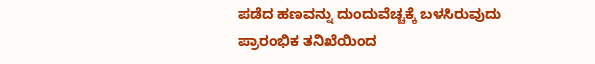ಪಡೆದ ಹಣವನ್ನು ದುಂದುವೆಚ್ಚಕ್ಕೆ ಬಳಸಿರುವುದು ಪ್ರಾರಂಭಿಕ ತನಿಖೆಯಿಂದ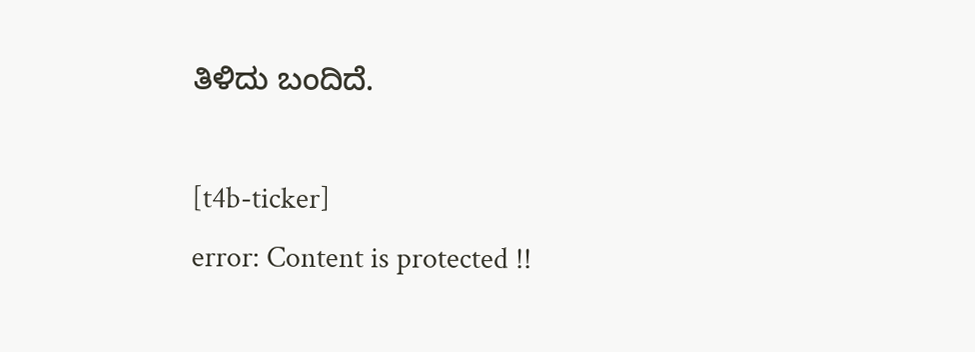ತಿಳಿದು ಬಂದಿದೆ.

[t4b-ticker]
error: Content is protected !!